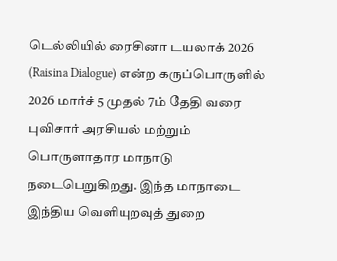டெல்லியில் ரைசினா டயலாக் 2026 (Raisina Dialogue) என்ற கருப்பொருளில் 2026 மார்ச் 5 முதல் 7ம் தேதி வரை புவிசார் அரசியல் மற்றும் பொருளாதார மாநாடு நடைபெறுகிறது. இந்த மாநாடை இந்திய வெளியுறவுத் துறை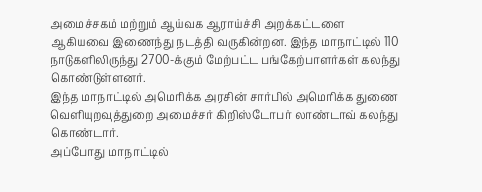அமைச்சகம் மற்றும் ஆய்வக ஆராய்ச்சி அறக்கட்டளை ஆகியவை இணைந்து நடத்தி வருகின்றன. இந்த மாநாட்டில் 110 நாடுகளிலிருந்து 2700-க்கும் மேற்பட்ட பங்கேற்பாளர்கள் கலந்து கொண்டுள்ளனர்.
இந்த மாநாட்டில் அமெரிக்க அரசின் சார்பில் அமெரிக்க துணை வெளியுறவுத்துறை அமைச்சர் கிறிஸ்டோபர் லாண்டாவ் கலந்து கொண்டார்.
அப்போது மாநாட்டில்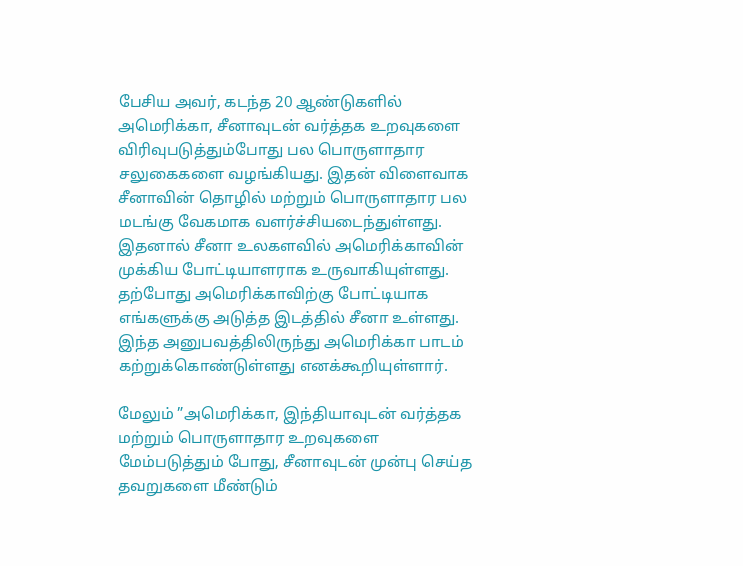பேசிய அவர், கடந்த 20 ஆண்டுகளில் அமெரிக்கா, சீனாவுடன் வர்த்தக உறவுகளை விரிவுபடுத்தும்போது பல பொருளாதார சலுகைகளை வழங்கியது. இதன் விளைவாக சீனாவின் தொழில் மற்றும் பொருளாதார பல மடங்கு வேகமாக வளர்ச்சியடைந்துள்ளது. இதனால் சீனா உலகளவில் அமெரிக்காவின் முக்கிய போட்டியாளராக உருவாகியுள்ளது. தற்போது அமெரிக்காவிற்கு போட்டியாக எங்களுக்கு அடுத்த இடத்தில் சீனா உள்ளது. இந்த அனுபவத்திலிருந்து அமெரிக்கா பாடம் கற்றுக்கொண்டுள்ளது எனக்கூறியுள்ளார்.

மேலும் ”அமெரிக்கா, இந்தியாவுடன் வர்த்தக மற்றும் பொருளாதார உறவுகளை மேம்படுத்தும் போது, சீனாவுடன் முன்பு செய்த தவறுகளை மீண்டும்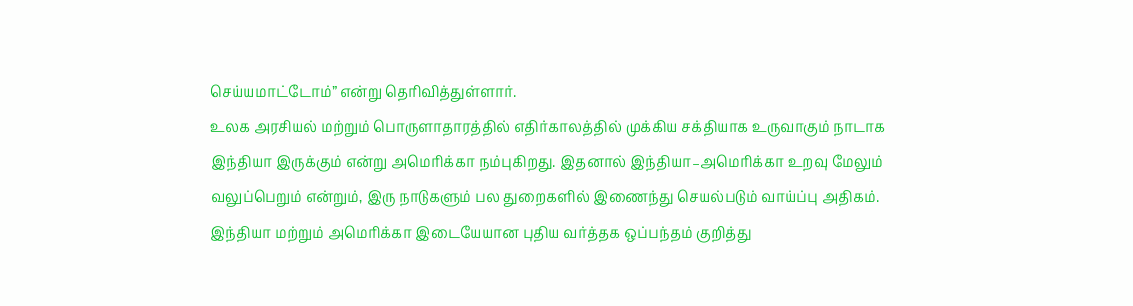செய்யமாட்டோம்” என்று தெரிவித்துள்ளார்.
உலக அரசியல் மற்றும் பொருளாதாரத்தில் எதிர்காலத்தில் முக்கிய சக்தியாக உருவாகும் நாடாக இந்தியா இருக்கும் என்று அமெரிக்கா நம்புகிறது. இதனால் இந்தியா–அமெரிக்கா உறவு மேலும் வலுப்பெறும் என்றும், இரு நாடுகளும் பல துறைகளில் இணைந்து செயல்படும் வாய்ப்பு அதிகம்.
இந்தியா மற்றும் அமெரிக்கா இடையேயான புதிய வர்த்தக ஒப்பந்தம் குறித்து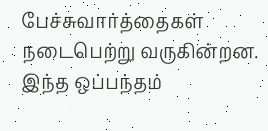பேச்சுவார்த்தைகள் நடைபெற்று வருகின்றன. இந்த ஒப்பந்தம்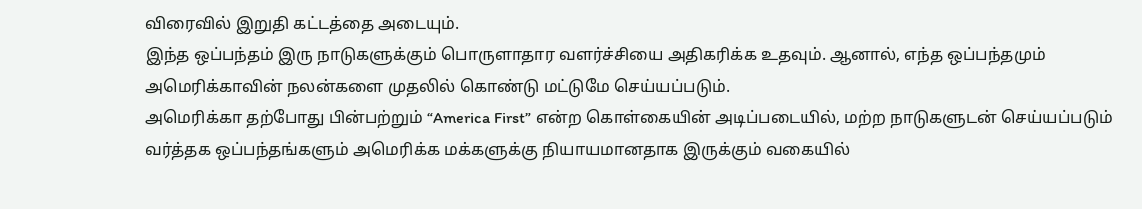விரைவில் இறுதி கட்டத்தை அடையும்.
இந்த ஒப்பந்தம் இரு நாடுகளுக்கும் பொருளாதார வளர்ச்சியை அதிகரிக்க உதவும். ஆனால், எந்த ஒப்பந்தமும் அமெரிக்காவின் நலன்களை முதலில் கொண்டு மட்டுமே செய்யப்படும்.
அமெரிக்கா தற்போது பின்பற்றும் “America First” என்ற கொள்கையின் அடிப்படையில், மற்ற நாடுகளுடன் செய்யப்படும் வர்த்தக ஒப்பந்தங்களும் அமெரிக்க மக்களுக்கு நியாயமானதாக இருக்கும் வகையில்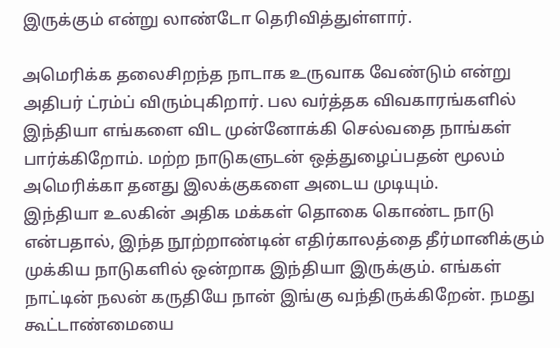இருக்கும் என்று லாண்டோ தெரிவித்துள்ளார்.

அமெரிக்க தலைசிறந்த நாடாக உருவாக வேண்டும் என்று அதிபர் ட்ரம்ப் விரும்புகிறார். பல வர்த்தக விவகாரங்களில் இந்தியா எங்களை விட முன்னோக்கி செல்வதை நாங்கள் பார்க்கிறோம். மற்ற நாடுகளுடன் ஒத்துழைப்பதன் மூலம் அமெரிக்கா தனது இலக்குகளை அடைய முடியும்.
இந்தியா உலகின் அதிக மக்கள் தொகை கொண்ட நாடு என்பதால், இந்த நூற்றாண்டின் எதிர்காலத்தை தீர்மானிக்கும் முக்கிய நாடுகளில் ஒன்றாக இந்தியா இருக்கும். எங்கள் நாட்டின் நலன் கருதியே நான் இங்கு வந்திருக்கிறேன். நமது கூட்டாண்மையை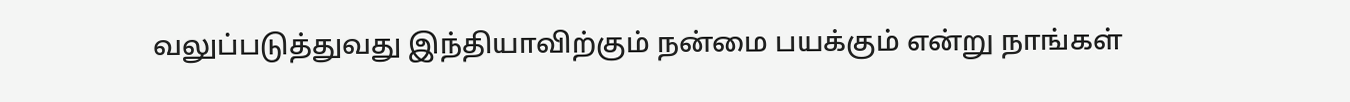வலுப்படுத்துவது இந்தியாவிற்கும் நன்மை பயக்கும் என்று நாங்கள்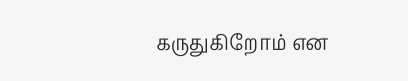கருதுகிறோம் என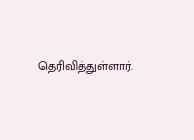தெரிவித்துள்ளார்.